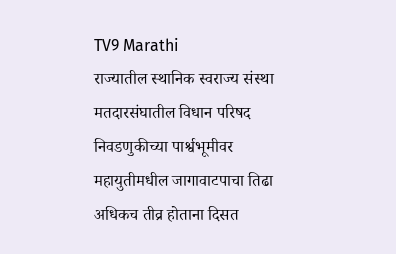TV9 Marathi
राज्यातील स्थानिक स्वराज्य संस्था मतदारसंघातील विधान परिषद निवडणुकीच्या पार्श्वभूमीवर महायुतीमधील जागावाटपाचा तिढा अधिकच तीव्र होताना दिसत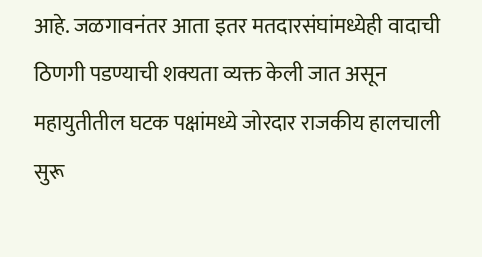आहे. जळगावनंतर आता इतर मतदारसंघांमध्येही वादाची ठिणगी पडण्याची शक्यता व्यक्त केली जात असून महायुतीतील घटक पक्षांमध्ये जोरदार राजकीय हालचाली सुरू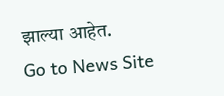झाल्या आहेत.
Go to News Site